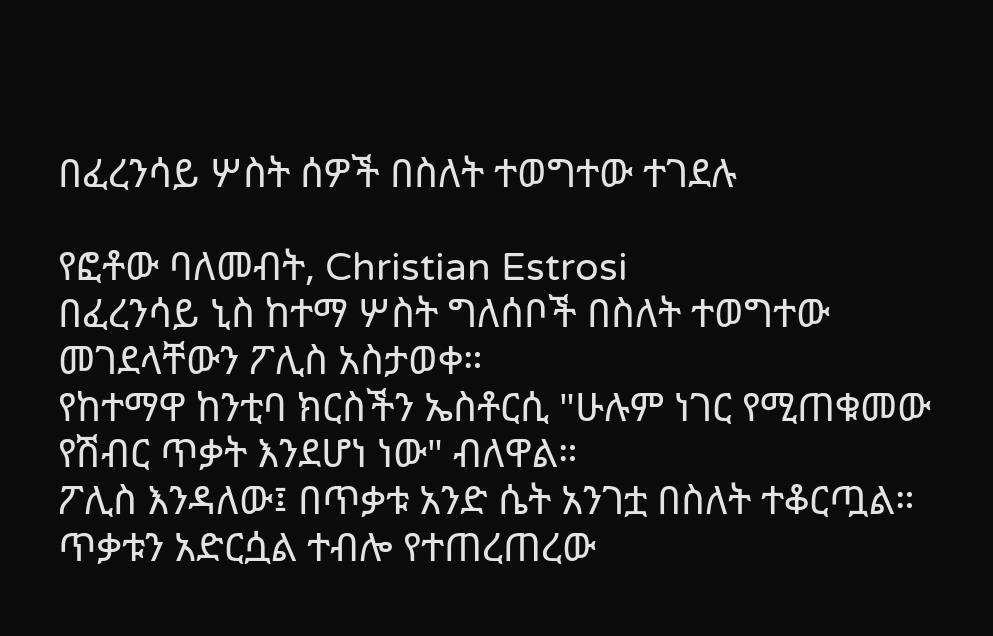በፈረንሳይ ሦስት ሰዎች በስለት ተወግተው ተገደሉ

የፎቶው ባለመብት, Christian Estrosi
በፈረንሳይ ኒስ ከተማ ሦስት ግለሰቦች በስለት ተወግተው መገደላቸውን ፖሊስ አስታወቀ።
የከተማዋ ከንቲባ ክርስችን ኤስቶርሲ "ሁሉም ነገር የሚጠቁመው የሽብር ጥቃት እንደሆነ ነው" ብለዋል።
ፖሊስ እንዳለው፤ በጥቃቱ አንድ ሴት አንገቷ በስለት ተቆርጧል። ጥቃቱን አድርሷል ተብሎ የተጠረጠረው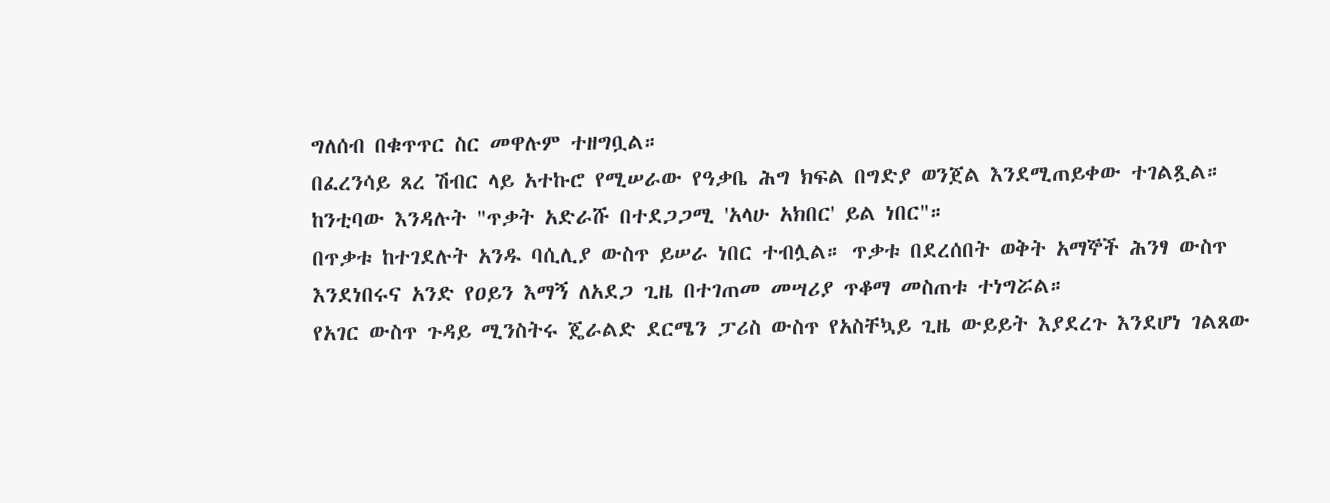ግለሰብ በቁጥጥር ስር መዋሉም ተዘግቧል።
በፈረንሳይ ጸረ ሽብር ላይ አተኩሮ የሚሠራው የዓቃቤ ሕግ ክፍል በግድያ ወንጀል እንደሚጠይቀው ተገልጿል።
ከንቲባው እንዳሉት "ጥቃት አድራሹ በተደጋጋሚ 'አላሁ አክበር' ይል ነበር"።
በጥቃቱ ከተገደሉት አንዱ ባሲሊያ ውስጥ ይሠራ ነበር ተብሏል። ጥቃቱ በደረሰበት ወቅት አማኞች ሕንፃ ውስጥ እንደነበሩና አንድ የዐይን እማኝ ለአደጋ ጊዜ በተገጠመ መሣሪያ ጥቆማ መስጠቱ ተነግሯል።
የአገር ውስጥ ጉዳይ ሚንስትሩ ጄራልድ ደርሜን ፓሪስ ውስጥ የአስቸኳይ ጊዜ ውይይት እያደረጉ እንደሆነ ገልጸው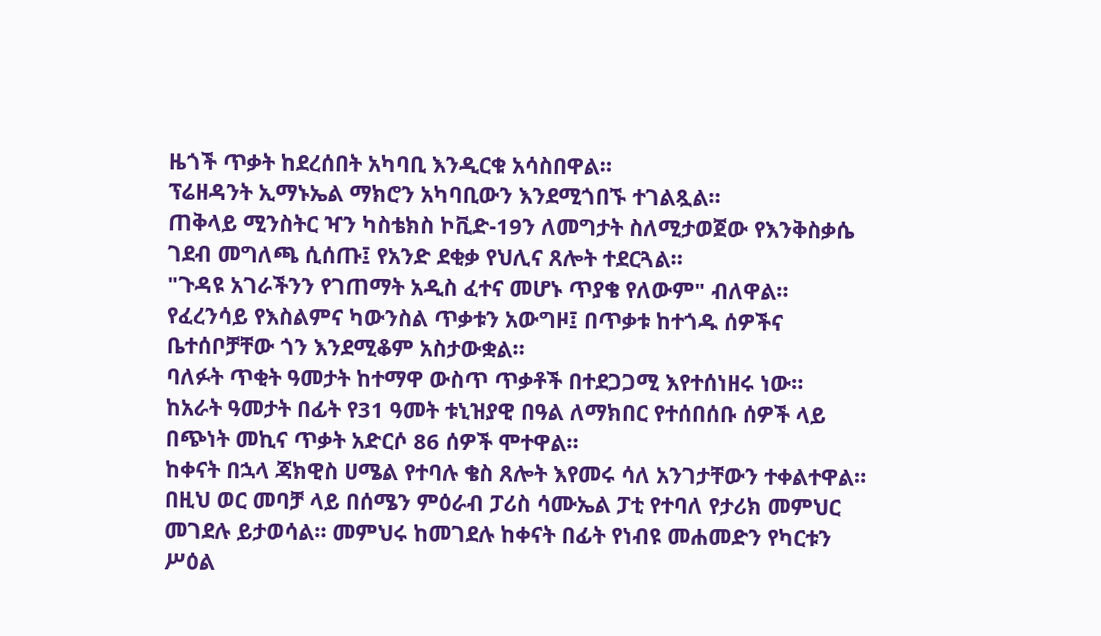ዜጎች ጥቃት ከደረሰበት አካባቢ እንዲርቁ አሳስበዋል።
ፕሬዘዳንት ኢማኑኤል ማክሮን አካባቢውን እንደሚጎበኙ ተገልጿል።
ጠቅላይ ሚንስትር ዣን ካስቴክስ ኮቪድ-19ን ለመግታት ስለሚታወጀው የእንቅስቃሴ ገደብ መግለጫ ሲሰጡ፤ የአንድ ደቂቃ የህሊና ጸሎት ተደርጓል።
"ጉዳዩ አገራችንን የገጠማት አዲስ ፈተና መሆኑ ጥያቄ የለውም" ብለዋል።
የፈረንሳይ የእስልምና ካውንስል ጥቃቱን አውግዞ፤ በጥቃቱ ከተጎዱ ሰዎችና ቤተሰቦቻቸው ጎን እንደሚቆም አስታውቋል።
ባለፉት ጥቂት ዓመታት ከተማዋ ውስጥ ጥቃቶች በተደጋጋሚ እየተሰነዘሩ ነው።
ከአራት ዓመታት በፊት የ31 ዓመት ቱኒዝያዊ በዓል ለማክበር የተሰበሰቡ ሰዎች ላይ በጭነት መኪና ጥቃት አድርሶ 86 ሰዎች ሞተዋል።
ከቀናት በኋላ ጃክዊስ ሀሜል የተባሉ ቄስ ጸሎት እየመሩ ሳለ አንገታቸውን ተቀልተዋል።
በዚህ ወር መባቻ ላይ በሰሜን ምዕራብ ፓሪስ ሳሙኤል ፓቲ የተባለ የታሪክ መምህር መገደሉ ይታወሳል። መምህሩ ከመገደሉ ከቀናት በፊት የነብዩ መሐመድን የካርቱን ሥዕል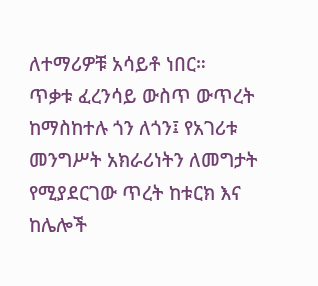ለተማሪዎቹ አሳይቶ ነበር።
ጥቃቱ ፈረንሳይ ውስጥ ውጥረት ከማስከተሉ ጎን ለጎን፤ የአገሪቱ መንግሥት አክራሪነትን ለመግታት የሚያደርገው ጥረት ከቱርክ እና ከሌሎች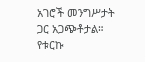አገሮች መንግሥታት ጋር አጋጭቶታል።
የቱርኩ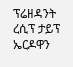ፕሬዘዳንት ረሲፕ ታይፕ ኤርዶዋን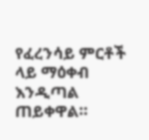የፈረንሳይ ምርቶች ላይ ማዕቀብ እንዲጣል ጠይቀዋል።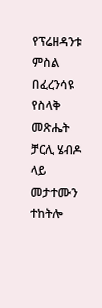የፕሬዘዳንቱ ምስል በፈረንሳዩ የስላቅ መጽሔት ቻርሊ ሄብዶ ላይ መታተሙን ተከትሎ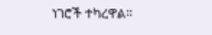ነገሮች ተካረዋል።